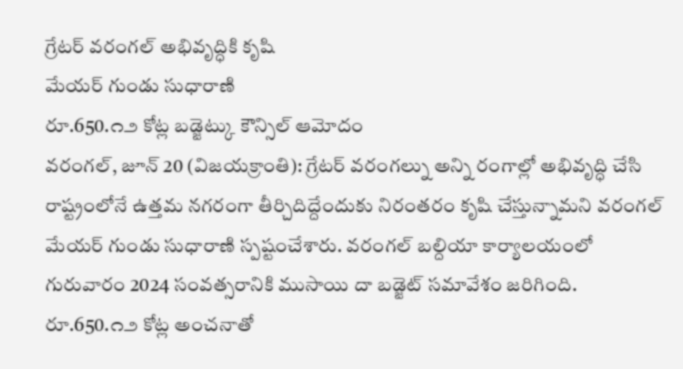గ్రేటర్ వరంగల్ అభివృద్ధికి కృషి
మేయర్ గుండు సుధారాణి
రూ.650.౧౨ కోట్ల బడ్జెట్కు కౌన్సిల్ ఆమోదం
వరంగల్, జూన్ 20 (విజయక్రాంతి): గ్రేటర్ వరంగల్ను అన్ని రంగాల్లో అభివృద్ధి చేసి రాష్ట్రంలోనే ఉత్తమ నగరంగా తీర్చిదిద్దేందుకు నిరంతరం కృషి చేస్తున్నామని వరంగల్ మేయర్ గుండు సుధారాణి స్పష్టంచేశారు. వరంగల్ బల్దియా కార్యాలయంలో గురువారం 2024 సంవత్సరానికి ముసాయి దా బడ్జెట్ సమావేశం జరిగింది. రూ.650.౧౨ కోట్ల అంచనాతో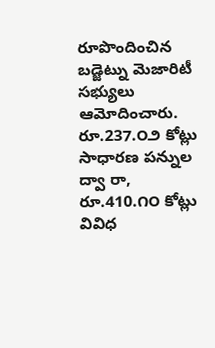రూపొందించిన బడ్జెట్ను మెజారిటీ సభ్యులు ఆమోదించారు. రూ.237.౦౨ కోట్లు సాధారణ పన్నుల ద్వా రా, రూ.410.౧౦ కోట్లు వివిధ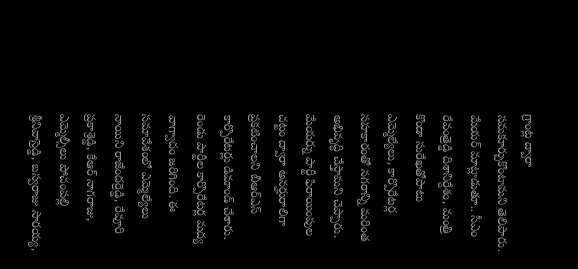గ్రాంట్ల ద్వారా సమకూర్చుకొంటామని తెలిపారు. మేయర్ మాట్లాడుతూ.. సీఎం రేవంత్రెడ్డి దిశానిర్దేశం, మంత్రి కొండా సురేఖతోపాటు ఎమ్మెల్యేలు, కార్పొరేటర్ల సహకారంతో నగరాన్ని మరింత అభివృద్ధి చేస్తామని చెప్పారు. మేయర్ను పార్టీ ఫిరాయింపుల చట్టం ద్వారా అనర్హురాలిగా ప్రకటించాలని బీఆర్ఎస్ కార్పొరేటర్లు డిమాండ్ చేశారు. రెండు పార్టీల కార్పొరేటర్ల మద్య వాగ్వాదం జరిగింది. ఈ సమావేశంలో ఎమ్మెల్యేలు నాయిని రాజేందర్రెడ్డి, రేవూరి ప్రకాశ్రెడ్డి, కేఆర్ నాగరాజు, ఎమ్మెల్సీలు పోచంపల్లి శ్రీనివాస్రెడ్డి, బస్వరాజు సారయ్య,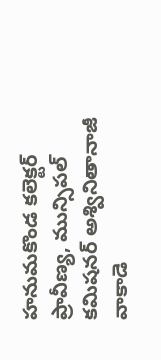హనుమకొండ కలెక్టర్ ప్రావీణ్య, మున్సిపల్ కమిషనర్ అశ్వినితానాజీ వాకాడె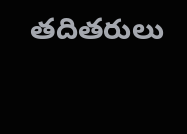తదితరులు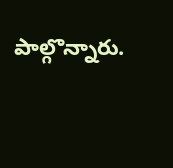పాల్గొన్నారు.